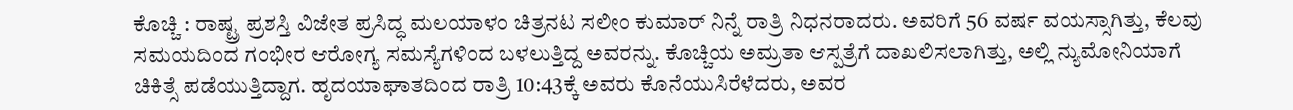ಕೊಚ್ಚಿ : ರಾಷ್ಟ್ರ ಪ್ರಶಸ್ತಿ ವಿಜೇತ ಪ್ರಸಿದ್ಧ ಮಲಯಾಳಂ ಚಿತ್ರನಟ ಸಲೀಂ ಕುಮಾರ್ ನಿನ್ನೆ ರಾತ್ರಿ ನಿಧನರಾದರು. ಅವರಿಗೆ 56 ವರ್ಷ ವಯಸ್ಸಾಗಿತ್ತು, ಕೆಲವು ಸಮಯದಿಂದ ಗಂಭೀರ ಆರೋಗ್ಯ ಸಮಸ್ಯೆಗಳಿಂದ ಬಳಲುತ್ತಿದ್ದ ಅವರನ್ನು. ಕೊಚ್ಚಿಯ ಅಮ್ರತಾ ಆಸ್ಪತ್ರೆಗೆ ದಾಖಲಿಸಲಾಗಿತ್ತು, ಅಲ್ಲಿ ನ್ಯುಮೋನಿಯಾಗೆ ಚಿಕಿತ್ಸೆ ಪಡೆಯುತ್ತಿದ್ದಾಗ. ಹೃದಯಾಘಾತದಿಂದ ರಾತ್ರಿ 10:43ಕ್ಕೆ ಅವರು ಕೊನೆಯುಸಿರೆಳೆದರು, ಅವರ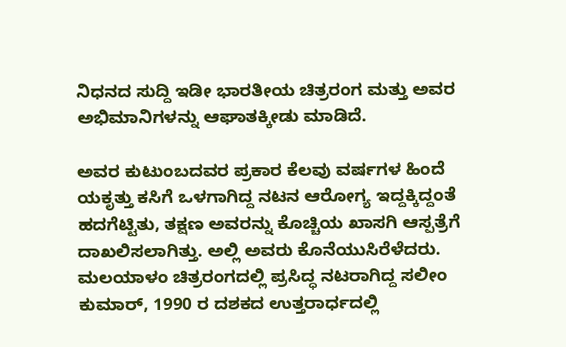ನಿಧನದ ಸುದ್ದಿ ಇಡೀ ಭಾರತೀಯ ಚಿತ್ರರಂಗ ಮತ್ತು ಅವರ ಅಭಿಮಾನಿಗಳನ್ನು ಆಘಾತಕ್ಕೀಡು ಮಾಡಿದೆ.

ಅವರ ಕುಟುಂಬದವರ ಪ್ರಕಾರ ಕೆಲವು ವರ್ಷಗಳ ಹಿಂದೆ ಯಕೃತ್ತು ಕಸಿಗೆ ಒಳಗಾಗಿದ್ದ ನಟನ ಆರೋಗ್ಯ ಇದ್ದಕ್ಕಿದ್ದಂತೆ ಹದಗೆಟ್ಟಿತು, ತಕ್ಷಣ ಅವರನ್ನು ಕೊಚ್ಚಿಯ ಖಾಸಗಿ ಆಸ್ಪತ್ರೆಗೆ ದಾಖಲಿಸಲಾಗಿತ್ತು. ಅಲ್ಲಿ ಅವರು ಕೊನೆಯುಸಿರೆಳೆದರು. ಮಲಯಾಳಂ ಚಿತ್ರರಂಗದಲ್ಲಿ ಪ್ರಸಿದ್ಧ ನಟರಾಗಿದ್ದ ಸಲೀಂ ಕುಮಾರ್, 1990 ರ ದಶಕದ ಉತ್ತರಾರ್ಧದಲ್ಲಿ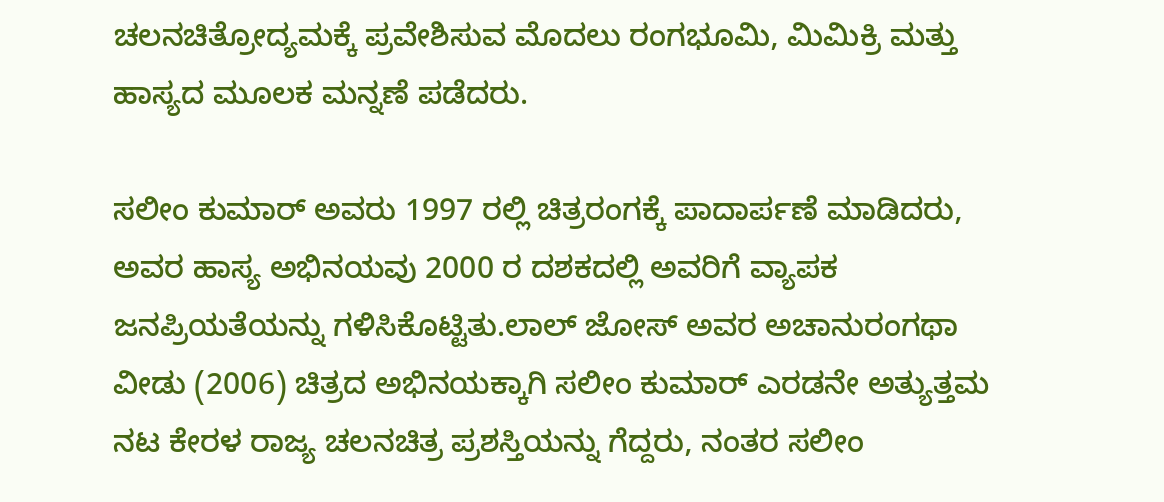ಚಲನಚಿತ್ರೋದ್ಯಮಕ್ಕೆ ಪ್ರವೇಶಿಸುವ ಮೊದಲು ರಂಗಭೂಮಿ, ಮಿಮಿಕ್ರಿ ಮತ್ತು ಹಾಸ್ಯದ ಮೂಲಕ ಮನ್ನಣೆ ಪಡೆದರು.

ಸಲೀಂ ಕುಮಾರ್ ಅವರು 1997 ರಲ್ಲಿ ಚಿತ್ರರಂಗಕ್ಕೆ ಪಾದಾರ್ಪಣೆ ಮಾಡಿದರು, ಅವರ ಹಾಸ್ಯ ಅಭಿನಯವು 2000 ರ ದಶಕದಲ್ಲಿ ಅವರಿಗೆ ವ್ಯಾಪಕ ಜನಪ್ರಿಯತೆಯನ್ನು ಗಳಿಸಿಕೊಟ್ಟಿತು.ಲಾಲ್ ಜೋಸ್ ಅವರ ಅಚಾನುರಂಗಥಾ ವೀಡು (2006) ಚಿತ್ರದ ಅಭಿನಯಕ್ಕಾಗಿ ಸಲೀಂ ಕುಮಾರ್ ಎರಡನೇ ಅತ್ಯುತ್ತಮ ನಟ ಕೇರಳ ರಾಜ್ಯ ಚಲನಚಿತ್ರ ಪ್ರಶಸ್ತಿಯನ್ನು ಗೆದ್ದರು, ನಂತರ ಸಲೀಂ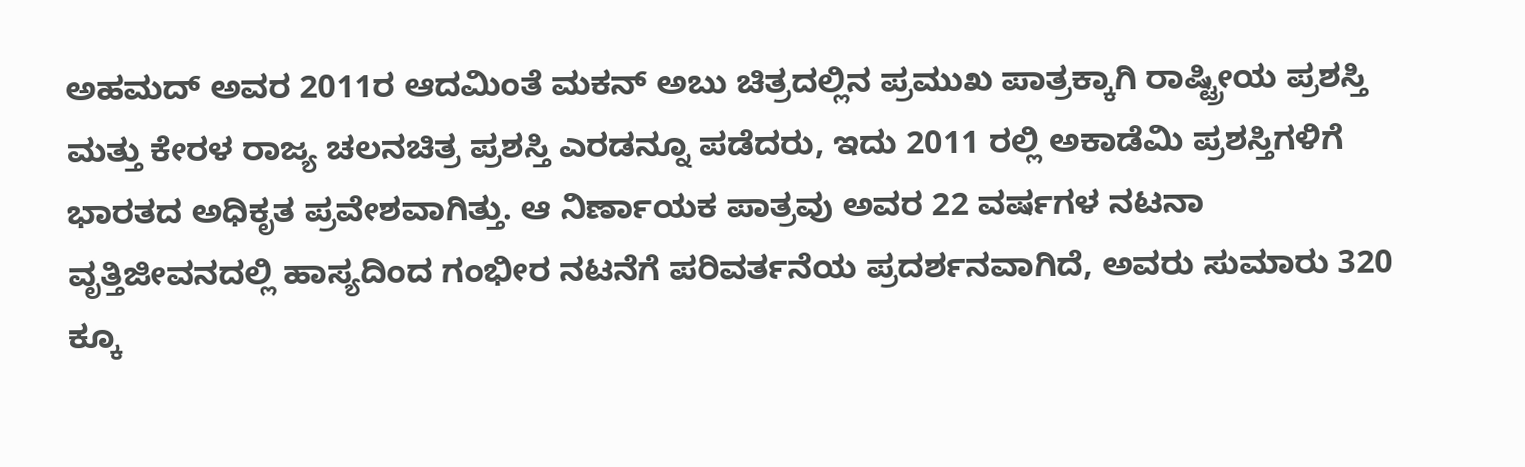ಅಹಮದ್ ಅವರ 2011ರ ಆದಮಿಂತೆ ಮಕನ್ ಅಬು ಚಿತ್ರದಲ್ಲಿನ ಪ್ರಮುಖ ಪಾತ್ರಕ್ಕಾಗಿ ರಾಷ್ಟ್ರೀಯ ಪ್ರಶಸ್ತಿ ಮತ್ತು ಕೇರಳ ರಾಜ್ಯ ಚಲನಚಿತ್ರ ಪ್ರಶಸ್ತಿ ಎರಡನ್ನೂ ಪಡೆದರು, ಇದು 2011 ರಲ್ಲಿ ಅಕಾಡೆಮಿ ಪ್ರಶಸ್ತಿಗಳಿಗೆ ಭಾರತದ ಅಧಿಕೃತ ಪ್ರವೇಶವಾಗಿತ್ತು. ಆ ನಿರ್ಣಾಯಕ ಪಾತ್ರವು ಅವರ 22 ವರ್ಷಗಳ ನಟನಾ ವೃತ್ತಿಜೀವನದಲ್ಲಿ ಹಾಸ್ಯದಿಂದ ಗಂಭೀರ ನಟನೆಗೆ ಪರಿವರ್ತನೆಯ ಪ್ರದರ್ಶನವಾಗಿದೆ, ಅವರು ಸುಮಾರು 320 ಕ್ಕೂ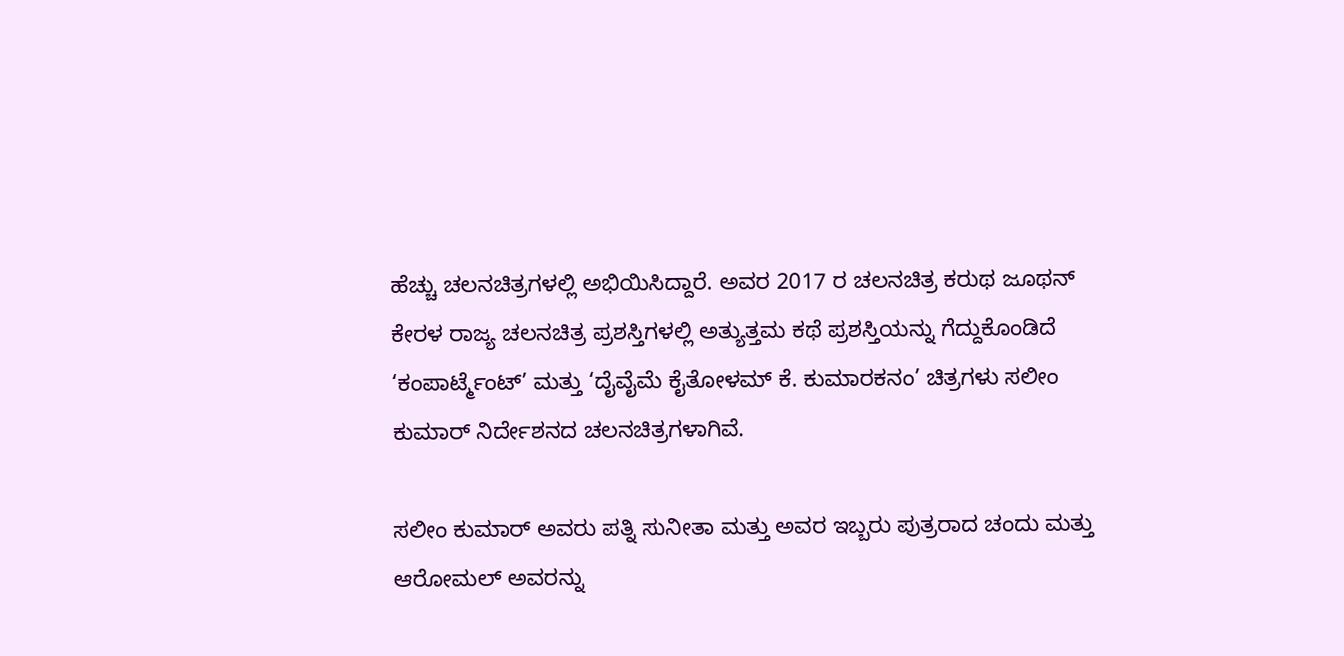ಹೆಚ್ಚು ಚಲನಚಿತ್ರಗಳಲ್ಲಿ ಅಭಿಯಿಸಿದ್ದಾರೆ. ಅವರ 2017 ರ ಚಲನಚಿತ್ರ ಕರುಥ ಜೂಥನ್ ಕೇರಳ ರಾಜ್ಯ ಚಲನಚಿತ್ರ ಪ್ರಶಸ್ತಿಗಳಲ್ಲಿ ಅತ್ಯುತ್ತಮ ಕಥೆ ಪ್ರಶಸ್ತಿಯನ್ನು ಗೆದ್ದುಕೊಂಡಿದೆ ‘ಕಂಪಾರ್ಟ್ಮೆಂಟ್’ ಮತ್ತು ‘ದೈವೈಮೆ ಕೈತೋಳಮ್ ಕೆ. ಕುಮಾರಕನಂ’ ಚಿತ್ರಗಳು ಸಲೀಂ ಕುಮಾರ್ ನಿರ್ದೇಶನದ ಚಲನಚಿತ್ರಗಳಾಗಿವೆ.

ಸಲೀಂ ಕುಮಾರ್ ಅವರು ಪತ್ನಿ ಸುನೀತಾ ಮತ್ತು ಅವರ ಇಬ್ಬರು ಪುತ್ರರಾದ ಚಂದು ಮತ್ತು ಆರೋಮಲ್ ಅವರನ್ನು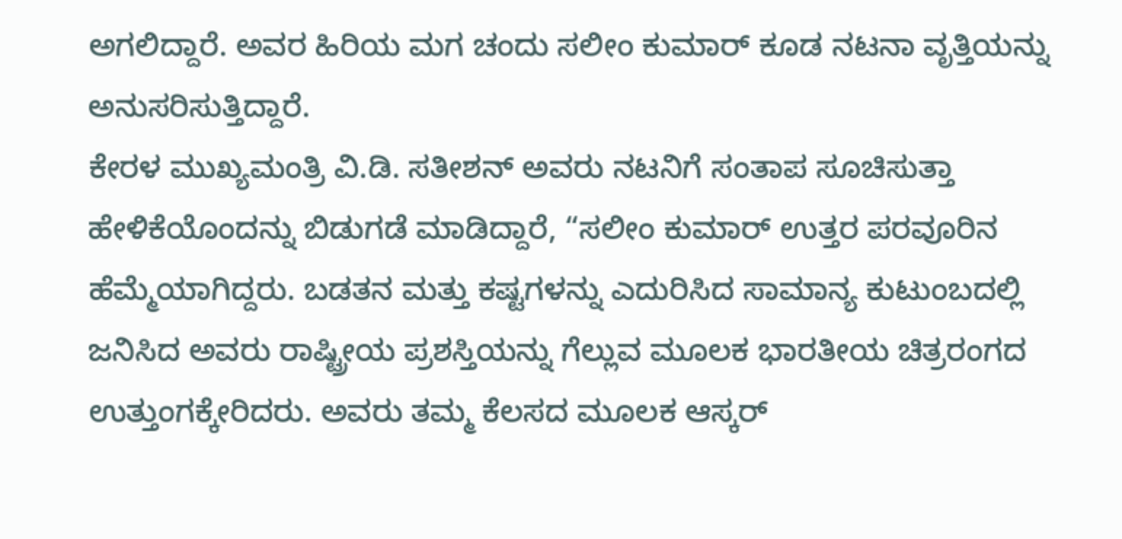ಅಗಲಿದ್ದಾರೆ. ಅವರ ಹಿರಿಯ ಮಗ ಚಂದು ಸಲೀಂ ಕುಮಾರ್ ಕೂಡ ನಟನಾ ವೃತ್ತಿಯನ್ನು ಅನುಸರಿಸುತ್ತಿದ್ದಾರೆ.
ಕೇರಳ ಮುಖ್ಯಮಂತ್ರಿ ವಿ.ಡಿ. ಸತೀಶನ್ ಅವರು ನಟನಿಗೆ ಸಂತಾಪ ಸೂಚಿಸುತ್ತಾ ಹೇಳಿಕೆಯೊಂದನ್ನು ಬಿಡುಗಡೆ ಮಾಡಿದ್ದಾರೆ, “ಸಲೀಂ ಕುಮಾರ್ ಉತ್ತರ ಪರವೂರಿನ ಹೆಮ್ಮೆಯಾಗಿದ್ದರು. ಬಡತನ ಮತ್ತು ಕಷ್ಟಗಳನ್ನು ಎದುರಿಸಿದ ಸಾಮಾನ್ಯ ಕುಟುಂಬದಲ್ಲಿ ಜನಿಸಿದ ಅವರು ರಾಷ್ಟ್ರೀಯ ಪ್ರಶಸ್ತಿಯನ್ನು ಗೆಲ್ಲುವ ಮೂಲಕ ಭಾರತೀಯ ಚಿತ್ರರಂಗದ ಉತ್ತುಂಗಕ್ಕೇರಿದರು. ಅವರು ತಮ್ಮ ಕೆಲಸದ ಮೂಲಕ ಆಸ್ಕರ್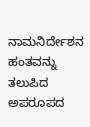ನಾಮನಿರ್ದೇಶನ ಹಂತವನ್ನು ತಲುಪಿದ ಅಪರೂಪದ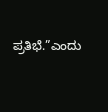ಪ್ರತಿಭೆ.”ಎಂದು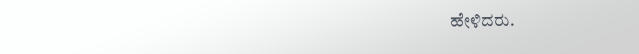ಹೇಳಿದರು.